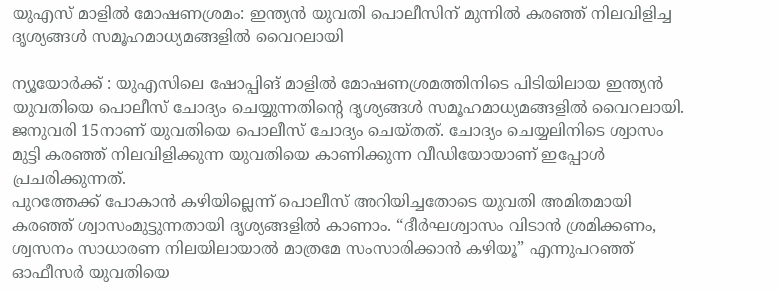യുഎസ് മാളിൽ മോഷണശ്രമം: ഇന്ത്യൻ യുവതി പൊലീസിന് മുന്നിൽ കരഞ്ഞ് നിലവിളിച്ച ദൃശ്യങ്ങൾ സമൂഹമാധ്യമങ്ങളിൽ വൈറലായി

ന്യൂയോർക്ക് : യുഎസിലെ ഷോപ്പിങ് മാളിൽ മോഷണശ്രമത്തിനിടെ പിടിയിലായ ഇന്ത്യൻ യുവതിയെ പൊലീസ് ചോദ്യം ചെയ്യുന്നതിന്റെ ദൃശ്യങ്ങൾ സമൂഹമാധ്യമങ്ങളിൽ വൈറലായി. ജനുവരി 15നാണ് യുവതിയെ പൊലീസ് ചോദ്യം ചെയ്തത്. ചോദ്യം ചെയ്യലിനിടെ ശ്വാസം മുട്ടി കരഞ്ഞ് നിലവിളിക്കുന്ന യുവതിയെ കാണിക്കുന്ന വീഡിയോയാണ് ഇപ്പോൾ പ്രചരിക്കുന്നത്.
പുറത്തേക്ക് പോകാൻ കഴിയില്ലെന്ന് പൊലീസ് അറിയിച്ചതോടെ യുവതി അമിതമായി കരഞ്ഞ് ശ്വാസംമുട്ടുന്നതായി ദൃശ്യങ്ങളിൽ കാണാം. “ദീർഘശ്വാസം വിടാൻ ശ്രമിക്കണം, ശ്വസനം സാധാരണ നിലയിലായാൽ മാത്രമേ സംസാരിക്കാൻ കഴിയൂ” എന്നുപറഞ്ഞ് ഓഫീസർ യുവതിയെ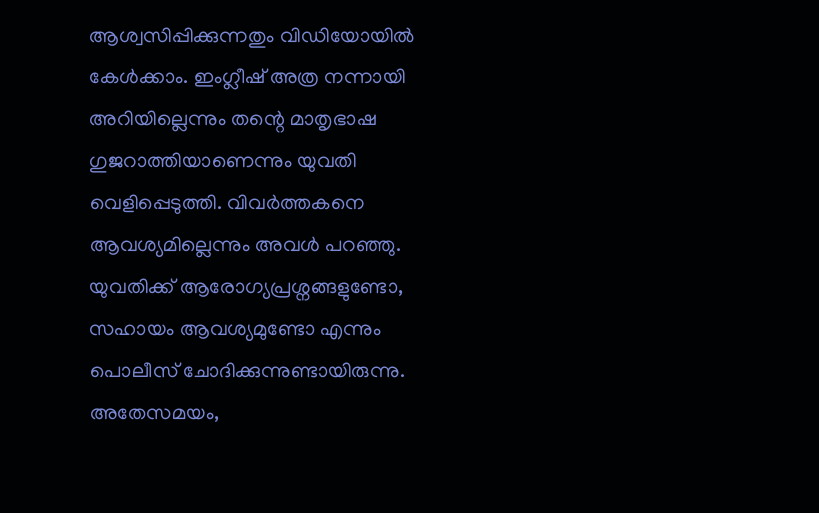ആശ്വസിപ്പിക്കുന്നതും വിഡിയോയിൽ കേൾക്കാം. ഇംഗ്ലീഷ് അത്ര നന്നായി അറിയില്ലെന്നും തന്റെ മാതൃഭാഷ ഗുജറാത്തിയാണെന്നും യുവതി വെളിപ്പെടുത്തി. വിവർത്തകനെ ആവശ്യമില്ലെന്നും അവൾ പറഞ്ഞു.
യുവതിക്ക് ആരോഗ്യപ്രശ്നങ്ങളുണ്ടോ, സഹായം ആവശ്യമുണ്ടോ എന്നും പൊലീസ് ചോദിക്കുന്നുണ്ടായിരുന്നു. അതേസമയം,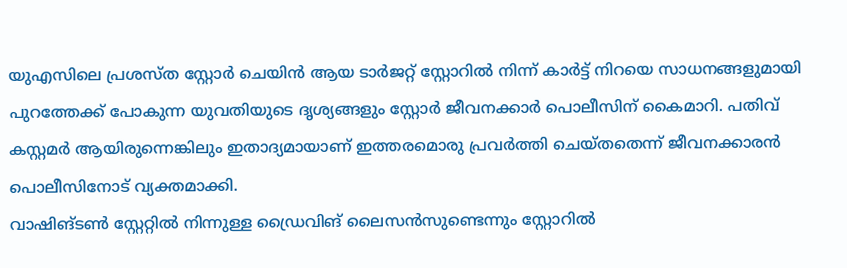യുഎസിലെ പ്രശസ്ത സ്റ്റോർ ചെയിൻ ആയ ടാർജറ്റ് സ്റ്റോറിൽ നിന്ന് കാർട്ട് നിറയെ സാധനങ്ങളുമായി പുറത്തേക്ക് പോകുന്ന യുവതിയുടെ ദൃശ്യങ്ങളും സ്റ്റോർ ജീവനക്കാർ പൊലീസിന് കൈമാറി. പതിവ് കസ്റ്റമർ ആയിരുന്നെങ്കിലും ഇതാദ്യമായാണ് ഇത്തരമൊരു പ്രവർത്തി ചെയ്തതെന്ന് ജീവനക്കാരൻ പൊലീസിനോട് വ്യക്തമാക്കി.
വാഷിങ്ടൺ സ്റ്റേറ്റിൽ നിന്നുള്ള ഡ്രൈവിങ് ലൈസൻസുണ്ടെന്നും സ്റ്റോറിൽ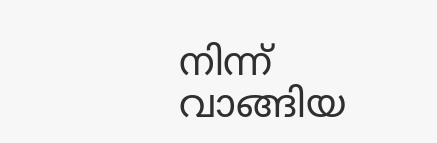നിന്ന് വാങ്ങിയ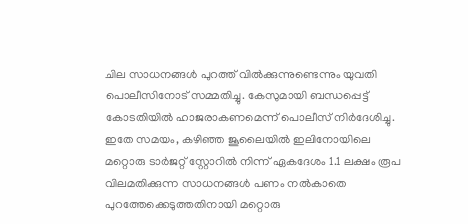ചില സാധനങ്ങൾ പുറത്ത് വിൽക്കുന്നുണ്ടെന്നും യുവതി പൊലീസിനോട് സമ്മതിച്ചു. കേസുമായി ബന്ധപ്പെട്ട് കോടതിയിൽ ഹാജരാകണമെന്ന് പൊലീസ് നിർദേശിച്ചു.
ഇതേ സമയം, കഴിഞ്ഞ ജൂലൈയിൽ ഇലിനോയിലെ മറ്റൊരു ടാർജറ്റ് സ്റ്റോറിൽ നിന്ന് ഏകദേശം 1.1 ലക്ഷം രൂപ വിലമതിക്കുന്ന സാധനങ്ങൾ പണം നൽകാതെ പുറത്തേക്കെടുത്തതിനായി മറ്റൊരു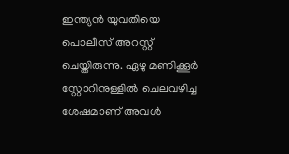ഇന്ത്യൻ യുവതിയെ പൊലീസ് അറസ്റ്റ് ചെയ്തിരുന്നു. ഏഴു മണിക്കൂർ സ്റ്റോറിനുള്ളിൽ ചെലവഴിച്ച ശേഷമാണ് അവൾ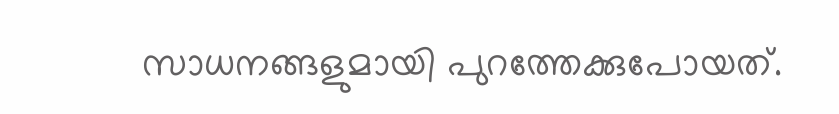സാധനങ്ങളുമായി പുറത്തേക്കുപോയത്.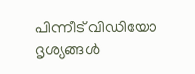പിന്നീട് വിഡിയോ ദൃശ്യങ്ങൾ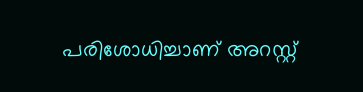പരിശോധിച്ചാണ് അറസ്റ്റ്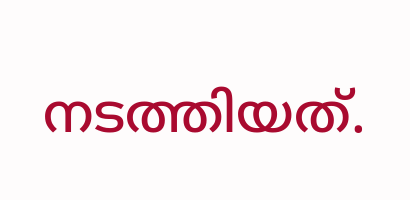നടത്തിയത്.